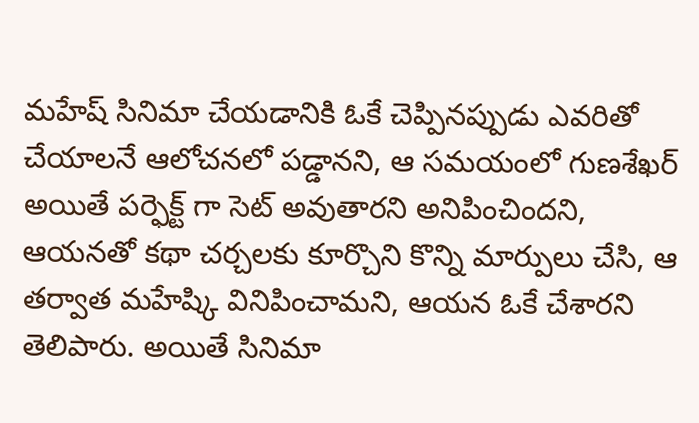మహేష్ సినిమా చేయడానికి ఓకే చెప్పినప్పుడు ఎవరితో చేయాలనే ఆలోచనలో పడ్డానని, ఆ సమయంలో గుణశేఖర్ అయితే పర్ఫెక్ట్ గా సెట్ అవుతారని అనిపించిందని, ఆయనతో కథా చర్చలకు కూర్చొని కొన్ని మార్పులు చేసి, ఆ తర్వాత మహేష్కి వినిపించామని, ఆయన ఓకే చేశారని తెలిపారు. అయితే సినిమా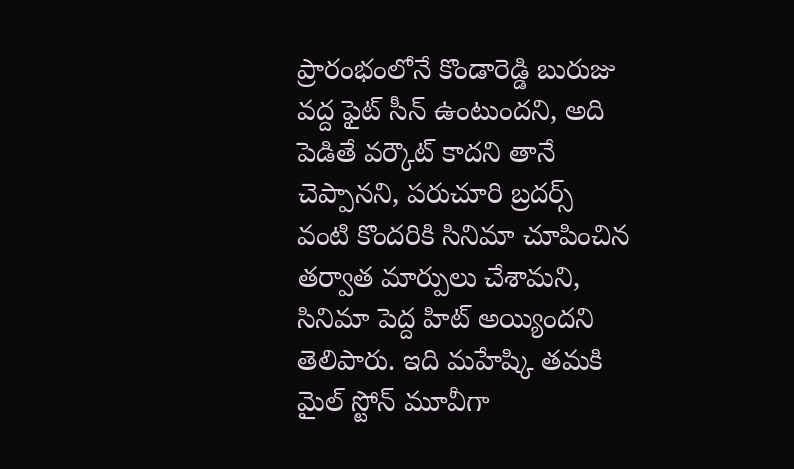ప్రారంభంలోనే కొండారెడ్డి బురుజు వద్ద ఫైట్ సీన్ ఉంటుందని, అది పెడితే వర్కౌట్ కాదని తానే చెప్పానని, పరుచూరి బ్రదర్స్ వంటి కొందరికి సినిమా చూపించిన తర్వాత మార్పులు చేశామని, సినిమా పెద్ద హిట్ అయ్యిందని తెలిపారు. ఇది మహేష్కి తమకి మైల్ స్టోన్ మూవీగా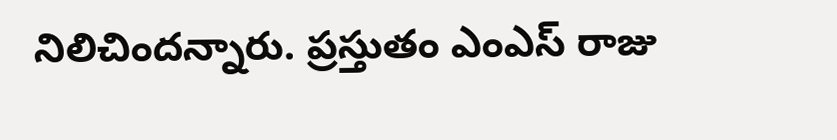నిలిచిందన్నారు. ప్రస్తుతం ఎంఎస్ రాజు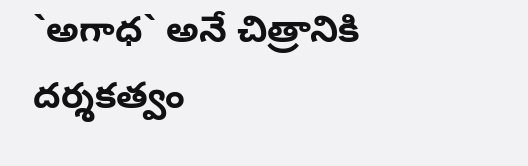`అగాధ` అనే చిత్రానికి దర్శకత్వం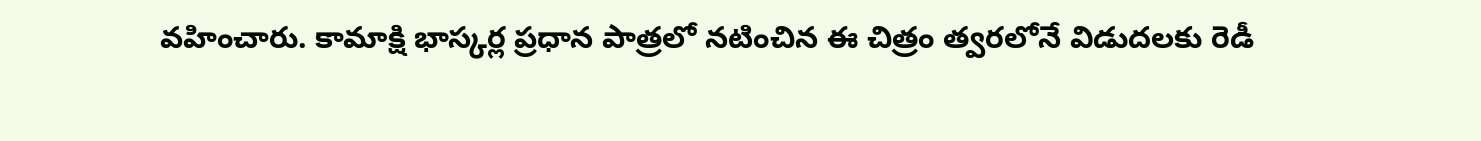వహించారు. కామాక్షి భాస్కర్ల ప్రధాన పాత్రలో నటించిన ఈ చిత్రం త్వరలోనే విడుదలకు రెడీ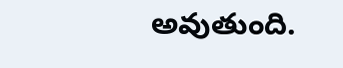అవుతుంది.